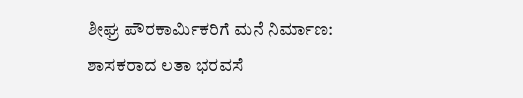ಶೀಘ್ರ ಪೌರಕಾರ್ಮಿಕರಿಗೆ ಮನೆ ನಿರ್ಮಾಣ: ಶಾಸಕರಾದ ಲತಾ ಭರವಸೆ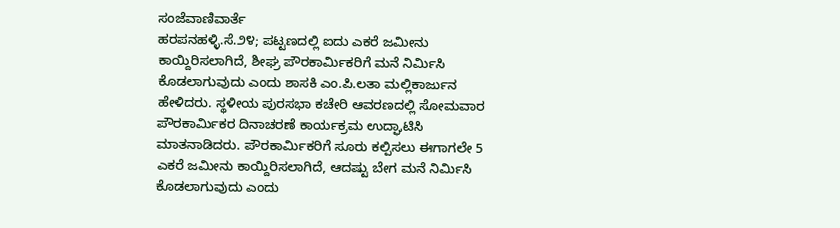ಸಂಜೆವಾಣಿವಾರ್ತೆ
ಹರಪನಹಳ್ಳಿ.ಸೆ.೨೪; ಪಟ್ಟಣದಲ್ಲಿ ಐದು ಎಕರೆ ಜಮೀನು ಕಾಯ್ದಿರಿಸಲಾಗಿದೆ, ಶೀಘ್ರ ಪೌರಕಾರ್ಮಿಕರಿಗೆ ಮನೆ ನಿರ್ಮಿಸಿ ಕೊಡಲಾಗುವುದು ಎಂದು ಶಾಸಕಿ ಎಂ.ಪಿ.ಲತಾ ಮಲ್ಲಿಕಾರ್ಜುನ ಹೇಳಿದರು. ಸ್ಥಳೀಯ ಪುರಸಭಾ ಕಚೇರಿ ಆವರಣದಲ್ಲಿ ಸೋಮವಾರ ಪೌರಕಾರ್ಮಿಕರ ದಿನಾಚರಣೆ ಕಾರ್ಯಕ್ರಮ ಉದ್ಘಾಟಿಸಿ ಮಾತನಾಡಿದರು. ಪೌರಕಾರ್ಮಿಕರಿಗೆ ಸೂರು ಕಲ್ಪಿಸಲು ಈಗಾಗಲೇ 5 ಎಕರೆ ಜಮೀನು ಕಾಯ್ದಿರಿಸಲಾಗಿದೆ, ಆದಷ್ಟು ಬೇಗ ಮನೆ ನಿರ್ಮಿಸಿ ಕೊಡಲಾಗುವುದು ಎಂದು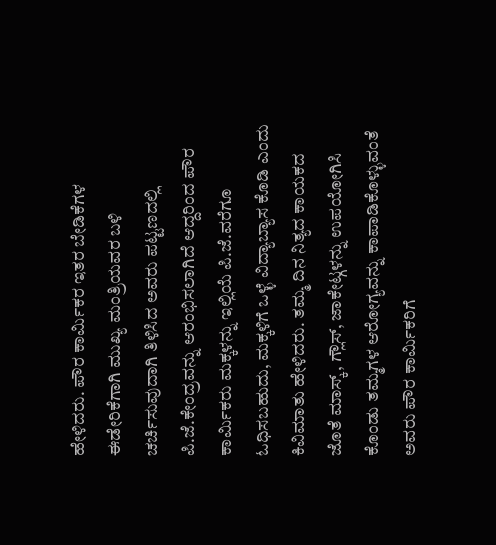ಹೇಳಿದರು. ಪೌರ ಕಾರ್ಮಿಕರ ಇತರ ಬೇಡಿಕೆಗಳ ಈಡೇರಿಕೆಗಾಗಿ ಮುಖ್ಯ ಮಂತ್ರಿಯವರ ಬಳಿ ಚರ್ಚಿಸುವುದಾಗಿ ತಿಳಿಸಿದ ಅವರು ಪಟ್ಟಣದಲ್ಲಿ ಪಿ.ಜೆ.ಕೇಂದ್ರವನ್ನು ಆರಂಭಿಸಲಾಗಿದೆ ಆದ್ದರಿಂದ ಪೌರ ಕಾರ್ಮಿಕರು ಮಕ್ಕಳನ್ನು ಇಲ್ಲಿಯೆ ಪಿ.ಜೆ.ವರೆಗೂ ಓಧಿಸಬಹುದು, ಮಕ್ಕಳಿಗೆ ಒಳ್ಳೆ ವಿದ್ಯಾಬ್ಯಾಸ ಕೊಡಿ ಎಂದು ಕಿವಿಮಾತು ಹೇಳಿದರು. ತಮ್ಮ ದಿನ ನಿತ್ಯದ ಕಾಯಕದ ಜೊತೆ ಮಾಸ್ಕ್, ಗ್ಲೌಸ್, ಜಾಕೇಟ್ಗಳನ್ನು ಉಪಯೋಗಿಸಿ ಕೊಂಡು ತಮ್ಮಗಳ ಆರೋಗ್ಯವನ್ನು ಕಾಪಾಡಿಕೊಳ್ಳುವಂತೆ ಅವರು ಪೌರ ಕಾರ್ಮಿಕರಿಗೆ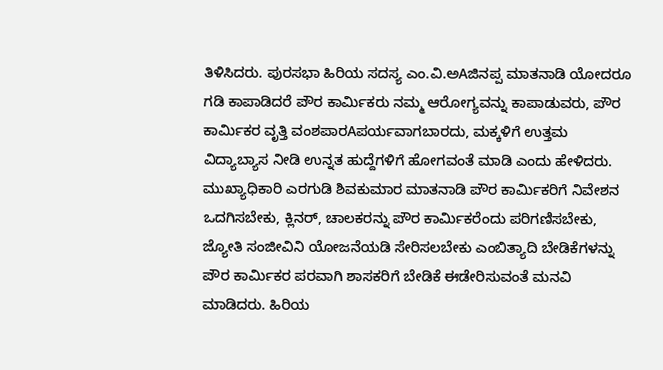ತಿಳಿಸಿದರು. ಪುರಸಭಾ ಹಿರಿಯ ಸದಸ್ಯ ಎಂ.ವಿ.ಅAಜಿನಪ್ಪ ಮಾತನಾಡಿ ಯೋದರೂ ಗಡಿ ಕಾಪಾಡಿದರೆ ಪೌರ ಕಾರ್ಮಿಕರು ನಮ್ಮ ಆರೋಗ್ಯವನ್ನು ಕಾಪಾಡುವರು, ಪೌರ ಕಾರ್ಮಿಕರ ವೃತ್ತಿ ವಂಶಪಾರAಪರ್ಯವಾಗಬಾರದು, ಮಕ್ಕಳಿಗೆ ಉತ್ತಮ ವಿದ್ಯಾಬ್ಯಾಸ ನೀಡಿ ಉನ್ನತ ಹುದ್ದೆಗಳಿಗೆ ಹೋಗವಂತೆ ಮಾಡಿ ಎಂದು ಹೇಳಿದರು. ಮುಖ್ಯಾಧಿಕಾರಿ ಎರಗುಡಿ ಶಿವಕುಮಾರ ಮಾತನಾಡಿ ಪೌರ ಕಾರ್ಮಿಕರಿಗೆ ನಿವೇಶನ ಒದಗಿಸಬೇಕು, ಕ್ಲಿನರ್, ಚಾಲಕರನ್ನು ಪೌರ ಕಾರ್ಮಿಕರೆಂದು ಪರಿಗಣಿಸಬೇಕು, ಜ್ಯೋತಿ ಸಂಜೀವಿನಿ ಯೋಜನೆಯಡಿ ಸೇರಿಸಲಬೇಕು ಎಂಬಿತ್ಯಾದಿ ಬೇಡಿಕೆಗಳನ್ನು ಪೌರ ಕಾರ್ಮಿಕರ ಪರವಾಗಿ ಶಾಸಕರಿಗೆ ಬೇಡಿಕೆ ಈಡೇರಿಸುವಂತೆ ಮನವಿ ಮಾಡಿದರು. ಹಿರಿಯ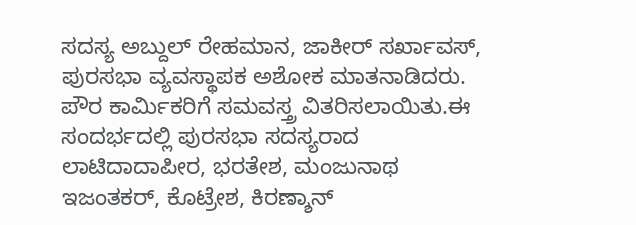ಸದಸ್ಯ ಅಬ್ದುಲ್ ರೇಹಮಾನ, ಜಾಕೀರ್ ಸರ್ಖಾವಸ್, ಪುರಸಭಾ ವ್ಯವಸ್ಥಾಪಕ ಅಶೋಕ ಮಾತನಾಡಿದರು. ಪೌರ ಕಾರ್ಮಿಕರಿಗೆ ಸಮವಸ್ತ್ರ ವಿತರಿಸಲಾಯಿತು.ಈ ಸಂದರ್ಭದಲ್ಲಿ ಪುರಸಭಾ ಸದಸ್ಯರಾದ ಲಾಟಿದಾದಾಪೀರ, ಭರತೇಶ, ಮಂಜುನಾಥ ಇಜಂತಕರ್, ಕೊಟ್ರೇಶ, ಕಿರಣ್ಶಾನ್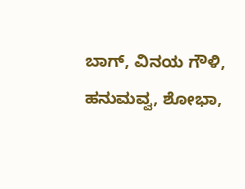ಬಾಗ್, ವಿನಯ ಗೌಳಿ, ಹನುಮವ್ವ, ಶೋಭಾ,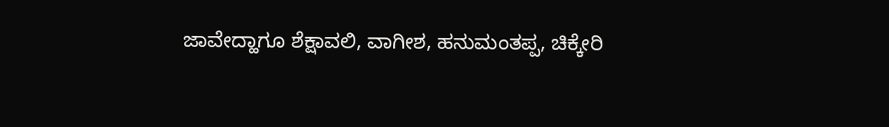ಜಾವೇದ್ಹಾಗೂ ಶೆಕ್ಷಾವಲಿ, ವಾಗೀಶ, ಹನುಮಂತಪ್ಪ, ಚಿಕ್ಕೇರಿ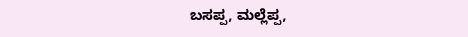ಬಸಪ್ಪ, ಮಲ್ಲೆಪ್ಪ,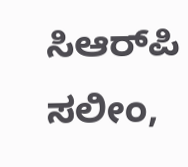ಸಿಆರ್‌ಪಿ ಸಲೀಂ,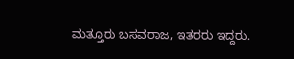ಮತ್ತೂರು ಬಸವರಾಜ, ಇತರರು ಇದ್ದರು.